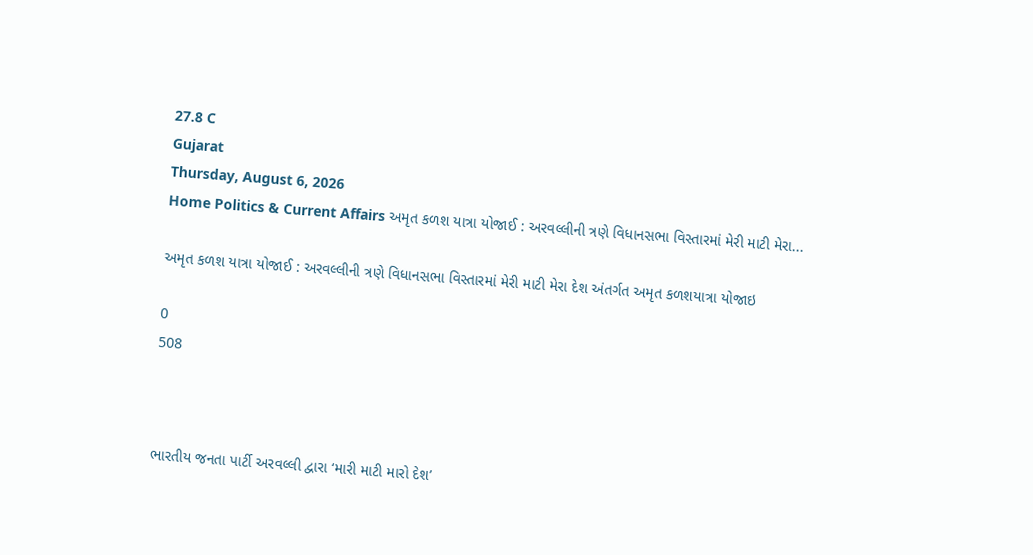27.8 C
Gujarat
Thursday, August 6, 2026
Home Politics & Current Affairs અમૃત કળશ યાત્રા યોજાઈ : અરવલ્લીની ત્રણે વિધાનસભા વિસ્તારમાં મેરી માટી મેરા...

અમૃત કળશ યાત્રા યોજાઈ : અરવલ્લીની ત્રણે વિધાનસભા વિસ્તારમાં મેરી માટી મેરા દેશ અંતર્ગત અમૃત કળશયાત્રા યોજાઇ

0
508



ભારતીય જનતા પાર્ટી અરવલ્લી દ્વારા ‘મારી માટી મારો દેશ’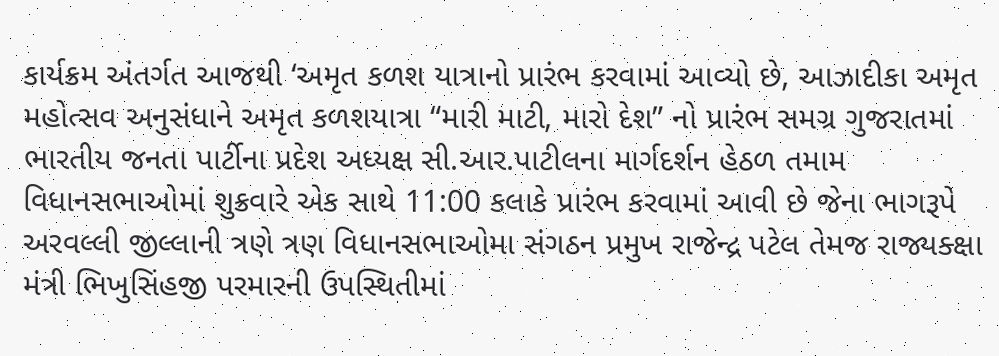કાર્યક્રમ અંતર્ગત આજથી ‘અમૃત કળશ યાત્રાનો પ્રારંભ કરવામાં આવ્યો છે, આઝાદીકા અમૃત મહોત્સવ અનુસંધાને અમૃત કળશયાત્રા “મારી માટી, મારો દેશ” નો પ્રારંભ સમગ્ર ગુજરાતમાં ભારતીય જનતા પાર્ટીના પ્રદેશ અધ્યક્ષ સી.આર.પાટીલના માર્ગદર્શન હેઠળ તમામ વિધાનસભાઓમાં શુક્રવારે એક સાથે 11:00 કલાકે પ્રારંભ કરવામાં આવી છે જેના ભાગરૂપે અરવલ્લી જીલ્લાની ત્રણે ત્રણ વિધાનસભાઓમા સંગઠન પ્રમુખ રાજેન્દ્ર પટેલ તેમજ રાજ્યક્ક્ષા મંત્રી ભિખુસિંહજી પરમારની ઉપસ્થિતીમાં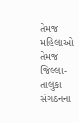તેમજ મહિલાઓ તેમજ જિલ્લા-તાલુકા સંગઠનના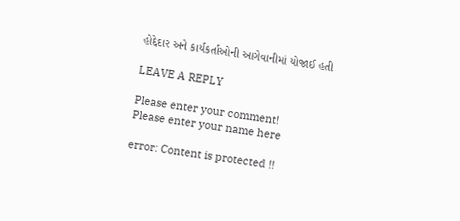હોદ્દેદાર અને કાર્યકર્તાઓની આગેવાનીમાં યોજાઈ હતી

LEAVE A REPLY

Please enter your comment!
Please enter your name here

error: Content is protected !!